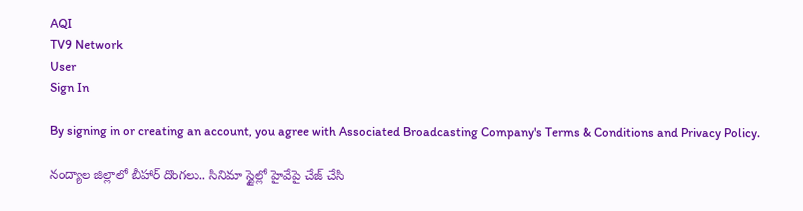AQI
TV9 Network
User
Sign In

By signing in or creating an account, you agree with Associated Broadcasting Company's Terms & Conditions and Privacy Policy.

నంద్యాల జిల్లాలో బీహార్‌ దొంగలు.. సినిమా స్టైల్లో హైవేపై చేజ్‌ చేసి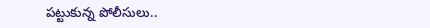పట్టుకున్న పోలీసులు..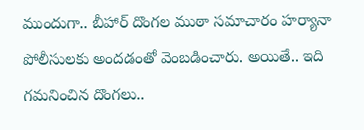ముందుగా.. బీహార్‌ దొంగల ముఠా సమాచారం హర్యానా పోలీసులకు అందడంతో వెంబడించారు. అయితే.. ఇది గమనించిన దొంగలు..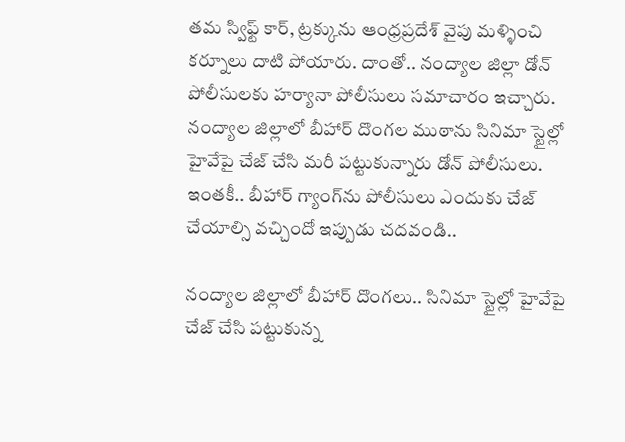తమ స్విఫ్ట్ కార్, ట్రక్కును ఆంధ్రప్రదేశ్ వైపు మళ్ళించి కర్నూలు దాటి పోయారు. దాంతో.. నంద్యాల జిల్లా డోన్ పోలీసులకు హర్యానా పోలీసులు సమాచారం ఇచ్చారు. నంద్యాల జిల్లాలో బీహార్‌ దొంగల ముఠాను సినిమా స్టైల్లో హైవేపై చేజ్‌ చేసి మరీ పట్టుకున్నారు డోన్‌ పోలీసులు. ఇంతకీ.. బీహార్‌ గ్యాంగ్‌ను పోలీసులు ఎందుకు చేజ్‌ చేయాల్సి వచ్చిందో ఇప్పుడు చదవండి..

నంద్యాల జిల్లాలో బీహార్‌ దొంగలు.. సినిమా స్టైల్లో హైవేపై చేజ్‌ చేసి పట్టుకున్న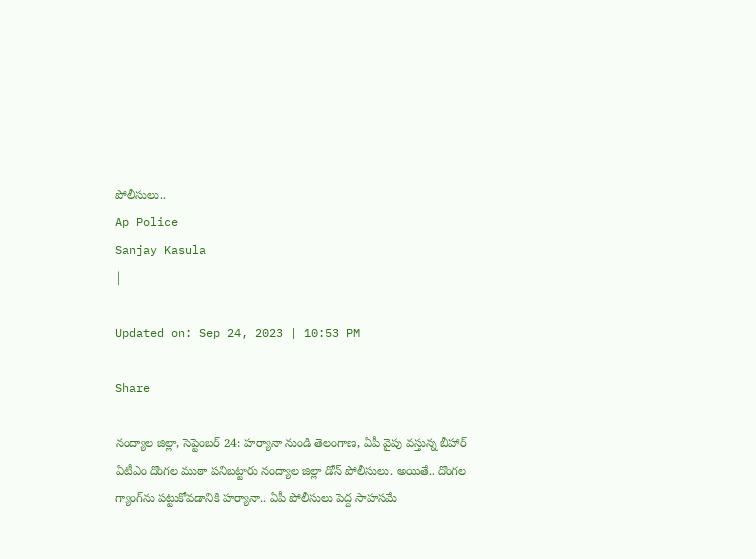పోలీసులు..
Ap Police
Sanjay Kasula
|

Updated on: Sep 24, 2023 | 10:53 PM

Share

నంద్యాల జిల్లా, సెప్టెంబర్ 24: హర్యానా నుండి తెలంగాణ, ఏపీ వైపు వస్తున్న బీహార్ ఏటీఎం దొంగల ముఠా పనిబట్టారు నంద్యాల జిల్లా డోన్‌ పోలీసులు. అయితే.. దొంగల గ్యాంగ్‌ను పట్టుకోవడానికి హర్యానా.. ఏపీ పోలీసులు పెద్ద సాహసమే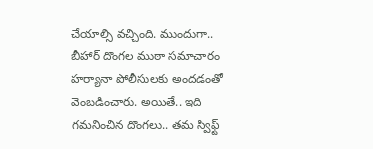చేయాల్సి వచ్చింది. ముందుగా.. బీహార్‌ దొంగల ముఠా సమాచారం హర్యానా పోలీసులకు అందడంతో వెంబడించారు. అయితే.. ఇది గమనించిన దొంగలు.. తమ స్విఫ్ట్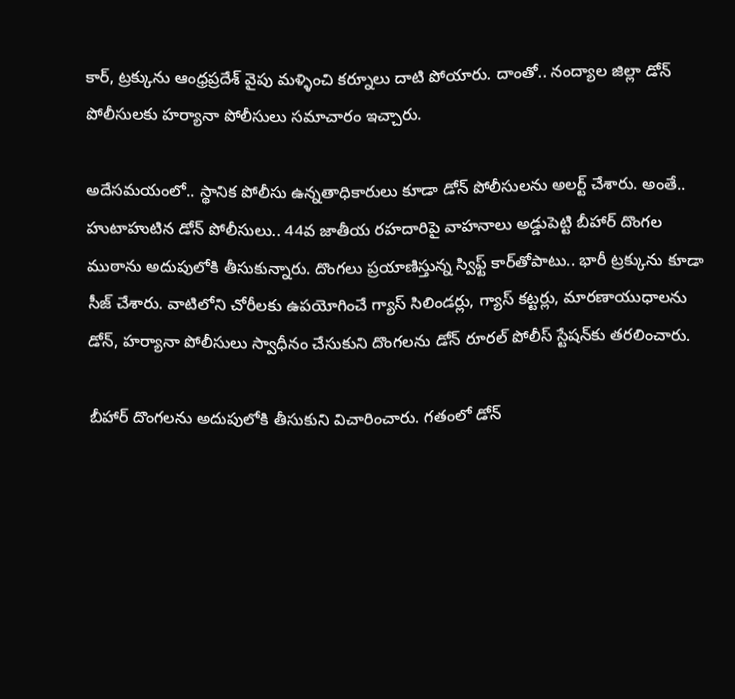కార్, ట్రక్కును ఆంధ్రప్రదేశ్ వైపు మళ్ళించి కర్నూలు దాటి పోయారు. దాంతో.. నంద్యాల జిల్లా డోన్ పోలీసులకు హర్యానా పోలీసులు సమాచారం ఇచ్చారు.

అదేసమయంలో.. స్థానిక పోలీసు ఉన్నతాధికారులు కూడా డోన్ పోలీసులను అలర్ట్ చేశారు. అంతే.. హుటాహుటిన డోన్‌ పోలీసులు.. 44వ జాతీయ రహదారిపై వాహనాలు అడ్డుపెట్టి బీహార్‌ దొంగల ముఠాను అదుపులోకి తీసుకున్నారు. దొంగలు ప్రయాణిస్తున్న స్విఫ్ట్ కార్‌తోపాటు.. భారీ ట్రక్కును కూడా సీజ్‌ చేశారు. వాటిలోని చోరీలకు ఉపయోగించే గ్యాస్ సిలిండర్లు, గ్యాస్ కట్టర్లు, మారణాయుధాలను డోన్, హర్యానా పోలీసులు స్వాధీనం చేసుకుని దొంగలను డోన్‌ రూరల్ పోలీస్ స్టేషన్‌కు తరలించారు.

బీహార్‌ దొంగలను అదుపులోకి తీసుకుని విచారించారు. గతంలో డోన్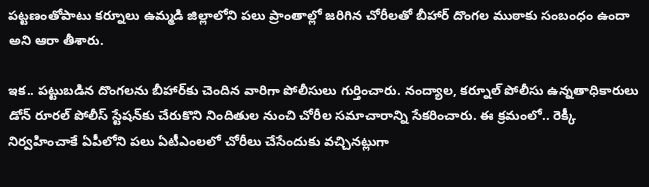పట్టణంతోపాటు కర్నూలు ఉమ్మడి జిల్లాలోని పలు ప్రాంతాల్లో జరిగిన చోరీలతో బీహార్‌ దొంగల ముఠాకు సంబంధం ఉందా అని ఆరా తీశారు.

ఇక.. పట్టుబడిన దొంగలను బీహార్‌కు చెందిన వారిగా పోలీసులు గుర్తించారు. నంద్యాల, కర్నూల్ పోలీసు ఉన్నతాధికారులు డోన్ రూరల్ పోలీస్ స్టేషన్‌కు చేరుకొని నిందితుల నుంచి చోరీల సమాచారాన్ని సేకరించారు. ఈ క్రమంలో.. రెక్కీ నిర్వహించాకే ఏపీలోని పలు ఏటీఎంలలో చోరీలు చేసేందుకు వచ్చినట్లుగా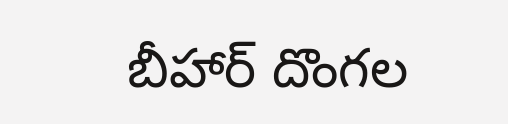బీహార్‌ దొంగల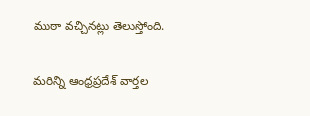ముఠా వచ్చినట్లు తెలుస్తోంది.

మరిన్ని ఆంధ్రప్రదేశ్ వార్తల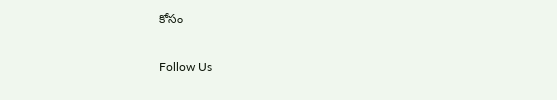కోసం

Follow Us